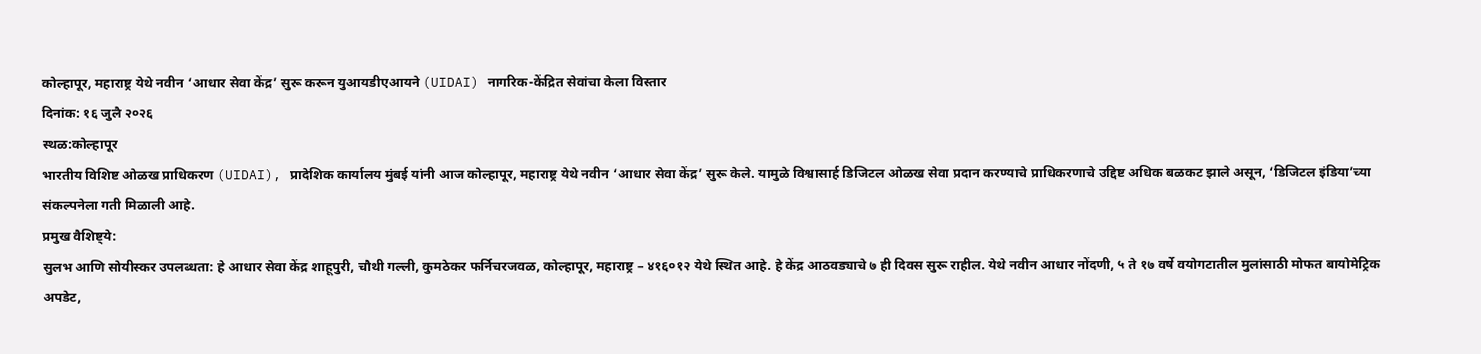कोल्हापूर, महाराष्ट्र येथे नवीन ‘आधार सेवा केंद्र’ सुरू करून युआयडीएआयने (UIDAI) नागरिक-केंद्रित सेवांचा केला विस्तार
दिनांक: १६ जुलै २०२६
स्थळ:कोल्हापूर
भारतीय विशिष्ट ओळख प्राधिकरण (UIDAI), प्रादेशिक कार्यालय मुंबई यांनी आज कोल्हापूर, महाराष्ट्र येथे नवीन ‘आधार सेवा केंद्र’ सुरू केले. यामुळे विश्वासार्ह डिजिटल ओळख सेवा प्रदान करण्याचे प्राधिकरणाचे उद्दिष्ट अधिक बळकट झाले असून, ‘डिजिटल इंडिया’च्या संकल्पनेला गती मिळाली आहे.
प्रमुख वैशिष्ट्ये:
सुलभ आणि सोयीस्कर उपलब्धता: हे आधार सेवा केंद्र शाहूपुरी, चौथी गल्ली, कुमठेकर फर्निचरजवळ, कोल्हापूर, महाराष्ट्र – ४१६०१२ येथे स्थित आहे. हे केंद्र आठवड्याचे ७ ही दिवस सुरू राहील. येथे नवीन आधार नोंदणी, ५ ते १७ वर्षे वयोगटातील मुलांसाठी मोफत बायोमेट्रिक अपडेट,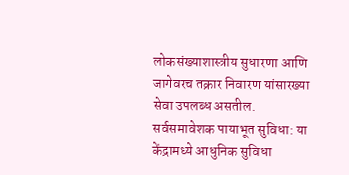लोकसंख्याशास्त्रीय सुधारणा आणि जागेवरच तक्रार निवारण यांसारख्या सेवा उपलब्ध असतील.
सर्वसमावेशक पायाभूत सुविधा: या केंद्रामध्ये आधुनिक सुविधा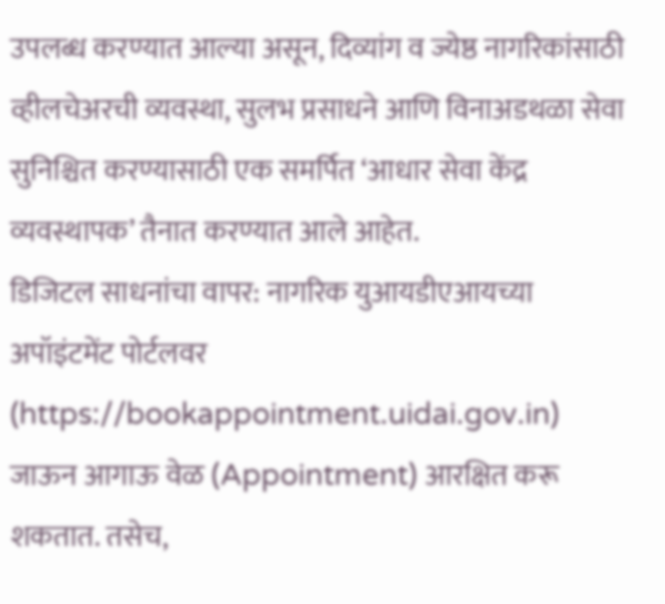उपलब्ध करण्यात आल्या असून, दिव्यांग व ज्येष्ठ नागरिकांसाठी व्हीलचेअरची व्यवस्था, सुलभ प्रसाधने आणि विनाअडथळा सेवा सुनिश्चित करण्यासाठी एक समर्पित ‘आधार सेवा केंद्र व्यवस्थापक’ तैनात करण्यात आले आहेत.
डिजिटल साधनांचा वापर: नागरिक युआयडीएआयच्या अपॉइंटमेंट पोर्टलवर (https://bookappointment.uidai.gov.in) जाऊन आगाऊ वेळ (Appointment) आरक्षित करू शकतात. तसेच,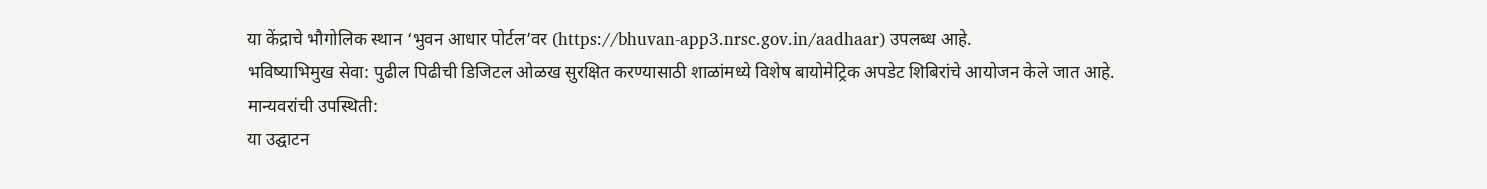या केंद्राचे भौगोलिक स्थान ‘भुवन आधार पोर्टल’वर (https://bhuvan-app3.nrsc.gov.in/aadhaar) उपलब्ध आहे.
भविष्याभिमुख सेवा: पुढील पिढीची डिजिटल ओळख सुरक्षित करण्यासाठी शाळांमध्ये विशेष बायोमेट्रिक अपडेट शिबिरांचे आयोजन केले जात आहे.
मान्यवरांची उपस्थिती:
या उद्घाटन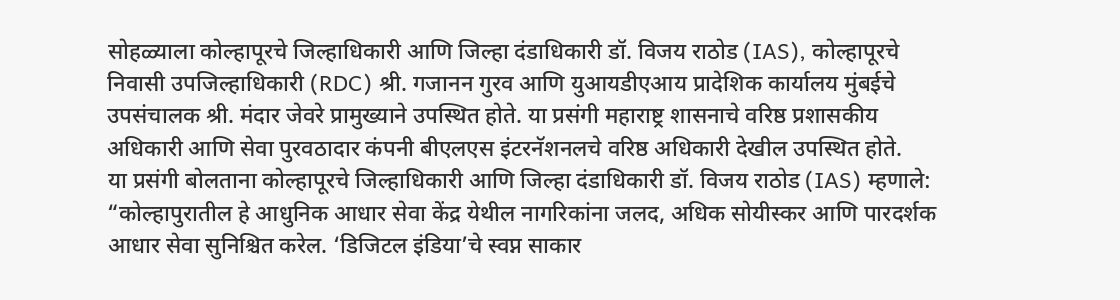सोहळ्याला कोल्हापूरचे जिल्हाधिकारी आणि जिल्हा दंडाधिकारी डॉ. विजय राठोड (IAS), कोल्हापूरचे निवासी उपजिल्हाधिकारी (RDC) श्री. गजानन गुरव आणि युआयडीएआय प्रादेशिक कार्यालय मुंबईचे उपसंचालक श्री. मंदार जेवरे प्रामुख्याने उपस्थित होते. या प्रसंगी महाराष्ट्र शासनाचे वरिष्ठ प्रशासकीय अधिकारी आणि सेवा पुरवठादार कंपनी बीएलएस इंटरनॅशनलचे वरिष्ठ अधिकारी देखील उपस्थित होते.
या प्रसंगी बोलताना कोल्हापूरचे जिल्हाधिकारी आणि जिल्हा दंडाधिकारी डॉ. विजय राठोड (IAS) म्हणाले:
“कोल्हापुरातील हे आधुनिक आधार सेवा केंद्र येथील नागरिकांना जलद, अधिक सोयीस्कर आणि पारदर्शक आधार सेवा सुनिश्चित करेल. ‘डिजिटल इंडिया’चे स्वप्न साकार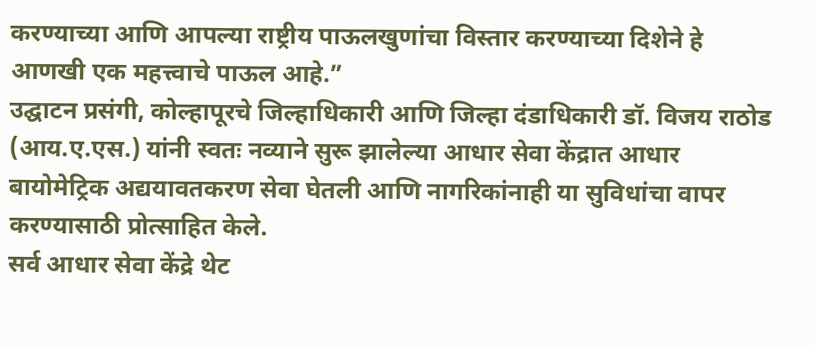करण्याच्या आणि आपल्या राष्ट्रीय पाऊलखुणांचा विस्तार करण्याच्या दिशेने हे आणखी एक महत्त्वाचे पाऊल आहे.”
उद्घाटन प्रसंगी, कोल्हापूरचे जिल्हाधिकारी आणि जिल्हा दंडाधिकारी डॉ. विजय राठोड (आय.ए.एस.) यांनी स्वतः नव्याने सुरू झालेल्या आधार सेवा केंद्रात आधार बायोमेट्रिक अद्ययावतकरण सेवा घेतली आणि नागरिकांनाही या सुविधांचा वापर करण्यासाठी प्रोत्साहित केले.
सर्व आधार सेवा केंद्रे थेट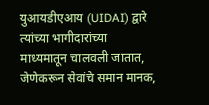युआयडीएआय (UIDAI) द्वारे त्यांच्या भागीदारांच्या माध्यमातून चालवली जातात, जेणेकरून सेवांचे समान मानक,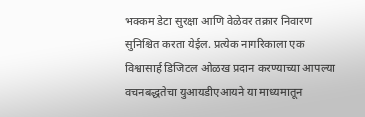भक्कम डेटा सुरक्षा आणि वेळेवर तक्रार निवारण सुनिश्चित करता येईल. प्रत्येक नागरिकाला एक विश्वासार्ह डिजिटल ओळख प्रदान करण्याच्या आपल्या वचनबद्धतेचा युआयडीएआयने या माध्यमातून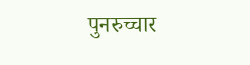पुनरुच्चार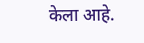केला आहे.